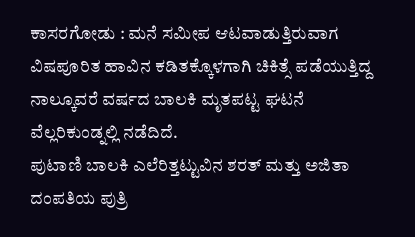ಕಾಸರಗೋಡು : ಮನೆ ಸಮೀಪ ಆಟವಾಡುತ್ತಿರುವಾಗ ವಿಷಪೂರಿತ ಹಾವಿನ ಕಡಿತಕ್ಕೊಳಗಾಗಿ ಚಿಕಿತ್ಸೆ ಪಡೆಯುತ್ತಿದ್ದ ನಾಲ್ಕೂವರೆ ವರ್ಷದ ಬಾಲಕಿ ಮೃತಪಟ್ಟ ಘಟನೆ ವೆಲ್ಲರಿಕುಂಡ್ನಲ್ಲಿ ನಡೆದಿದೆ.
ಪುಟಾಣಿ ಬಾಲಕಿ ಎಲೆರಿತ್ತಟ್ಟುವಿನ ಶರತ್ ಮತ್ತು ಅಜಿತಾ ದಂಪತಿಯ ಪುತ್ರಿ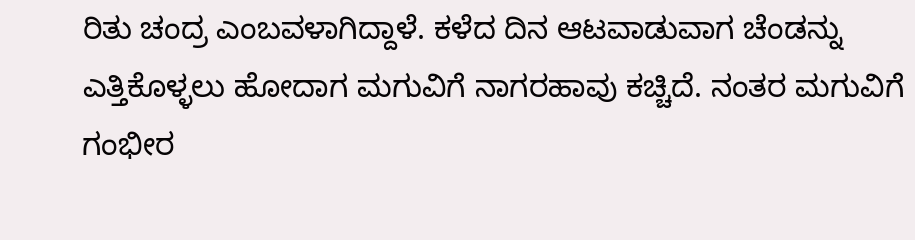ರಿತು ಚಂದ್ರ ಎಂಬವಳಾಗಿದ್ದಾಳೆ. ಕಳೆದ ದಿನ ಆಟವಾಡುವಾಗ ಚೆಂಡನ್ನು ಎತ್ತಿಕೊಳ್ಳಲು ಹೋದಾಗ ಮಗುವಿಗೆ ನಾಗರಹಾವು ಕಚ್ಚಿದೆ. ನಂತರ ಮಗುವಿಗೆ ಗಂಭೀರ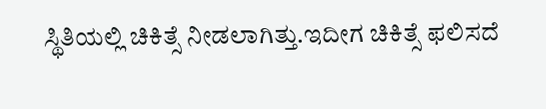ಸ್ಥಿತಿಯಲ್ಲಿ ಚಿಕಿತ್ಸೆ ನೀಡಲಾಗಿತ್ತು.ಇದೀಗ ಚಿಕಿತ್ಸೆ ಫಲಿಸದೆ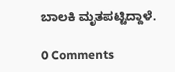ಬಾಲಕಿ ಮೃತಪಟ್ಟಿದ್ದಾಳೆ.

0 Comments